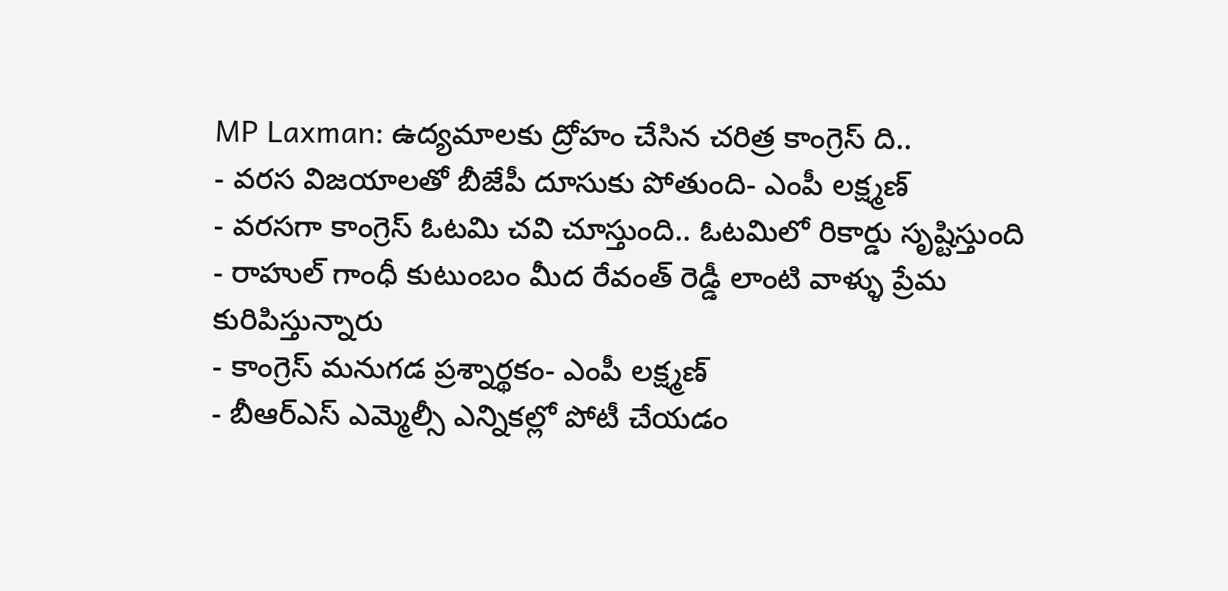MP Laxman: ఉద్యమాలకు ద్రోహం చేసిన చరిత్ర కాంగ్రెస్ ది..
- వరస విజయాలతో బీజేపీ దూసుకు పోతుంది- ఎంపీ లక్ష్మణ్
- వరసగా కాంగ్రెస్ ఓటమి చవి చూస్తుంది.. ఓటమిలో రికార్డు సృష్టిస్తుంది
- రాహుల్ గాంధీ కుటుంబం మీద రేవంత్ రెడ్డీ లాంటి వాళ్ళు ప్రేమ కురిపిస్తున్నారు
- కాంగ్రెస్ మనుగడ ప్రశ్నార్థకం- ఎంపీ లక్ష్మణ్
- బీఆర్ఎస్ ఎమ్మెల్సీ ఎన్నికల్లో పోటీ చేయడం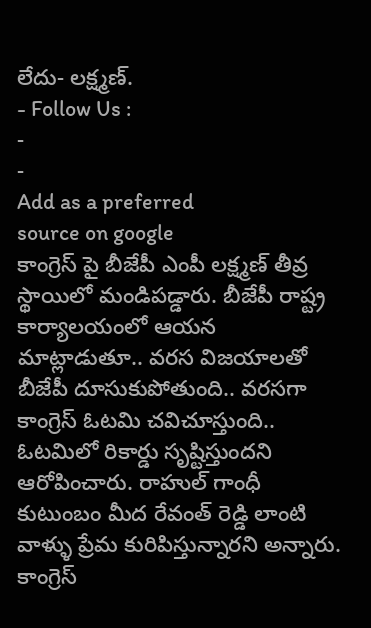లేదు- లక్ష్మణ్.
- Follow Us :
-
-
Add as a preferred
source on google
కాంగ్రెస్ పై బీజేపీ ఎంపీ లక్ష్మణ్ తీవ్ర స్థాయిలో మండిపడ్డారు. బీజేపీ రాష్ట్ర కార్యాలయంలో ఆయన మాట్లాడుతూ.. వరస విజయాలతో బీజేపీ దూసుకుపోతుంది.. వరసగా కాంగ్రెస్ ఓటమి చవిచూస్తుంది.. ఓటమిలో రికార్డు సృష్టిస్తుందని ఆరోపించారు. రాహుల్ గాంధీ కుటుంబం మీద రేవంత్ రెడ్డి లాంటి వాళ్ళు ప్రేమ కురిపిస్తున్నారని అన్నారు. కాంగ్రెస్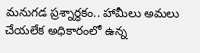మనుగడ ప్రశ్నార్థకం.. హామీలు అమలు చేయలేక అధికారంలో ఉన్న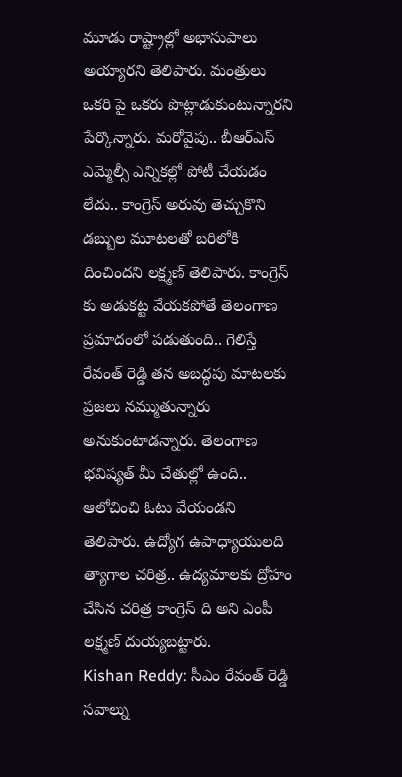మూడు రాష్ట్రాల్లో అభాసుపాలు అయ్యారని తెలిపారు. మంత్రులు ఒకరి పై ఒకరు పొట్లాడుకుంటున్నారని పేర్కొన్నారు. మరోవైపు.. బీఆర్ఎస్ ఎమ్మెల్సీ ఎన్నికల్లో పోటీ చేయడం లేదు.. కాంగ్రెస్ అరువు తెచ్చుకొని డబ్బుల మూటలతో బరిలోకి దించిందని లక్ష్మణ్ తెలిపారు. కాంగ్రెస్ కు అడుకట్ట వేయకపోతే తెలంగాణ ప్రమాదంలో పడుతుంది.. గెలిస్తే రేవంత్ రెడ్డి తన అబద్ధపు మాటలకు ప్రజలు నమ్ముతున్నారు అనుకుంటాడన్నారు. తెలంగాణ భవిష్యత్ మీ చేతుల్లో ఉంది.. ఆలోచించి ఓటు వేయండని తెలిపారు. ఉద్యోగ ఉపాధ్యాయులది త్యాగాల చరిత్ర.. ఉద్యమాలకు ద్రోహం చేసిన చరిత్ర కాంగ్రెస్ ది అని ఎంపీ లక్ష్మణ్ దుయ్యబట్టారు.
Kishan Reddy: సీఎం రేవంత్ రెడ్డి సవాల్ను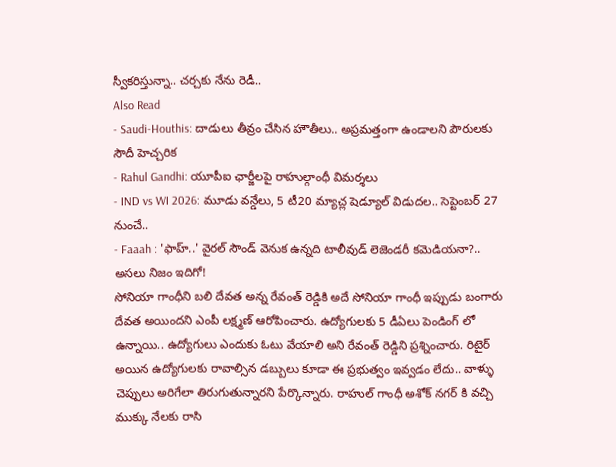స్వీకరిస్తున్నా.. చర్చకు నేను రెడీ..
Also Read
- Saudi-Houthis: దాడులు తీవ్రం చేసిన హౌతీలు.. అప్రమత్తంగా ఉండాలని పౌరులకు సౌదీ హెచ్చరిక
- Rahul Gandhi: యూపీఐ ఛార్జీలపై రాహుల్గాంధీ విమర్శలు
- IND vs WI 2026: మూడు వన్డేలు, 5 టీ20 మ్యాచ్ల షెడ్యూల్ విడుదల.. సెప్టెంబర్ 27 నుంచే..
- Faaah : 'ఫాహ్..' వైరల్ సౌండ్ వెనుక ఉన్నది టాలీవుడ్ లెజెండరీ కమెడియనా?.. అసలు నిజం ఇదిగో!
సోనియా గాంధీని బలి దేవత అన్న రేవంత్ రెడ్డికి అదే సోనియా గాంధీ ఇప్పుడు బంగారు దేవత అయిందని ఎంపీ లక్ష్మణ్ ఆరోపించారు. ఉద్యోగులకు 5 డీఏలు పెండింగ్ లో ఉన్నాయి.. ఉద్యోగులు ఎందుకు ఓటు వేయాలి అని రేవంత్ రెడ్డిని ప్రశ్నించారు. రిటైర్ అయిన ఉద్యోగులకు రావాల్సిన డబ్బులు కూడా ఈ ప్రభుత్వం ఇవ్వడం లేదు.. వాళ్ళు చెప్పులు అరిగేలా తిరుగుతున్నారని పేర్కొన్నారు. రాహుల్ గాంధీ అశోక్ నగర్ కి వచ్చి ముక్కు నేలకు రాసి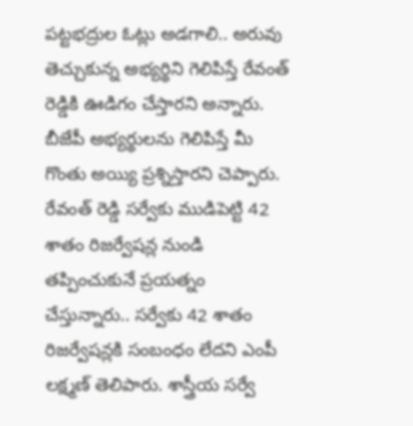పట్టభద్రుల ఓట్లు అడగాలి.. అరువు తెచ్చుకున్న అభ్యర్థిని గెలిపిస్తే రేవంత్ రెడ్డికి ఊడిగం చేస్తారని అన్నారు. బీజేపీ అభ్యర్థులను గెలిపిస్తే మీ గొంతు అయ్యి ప్రశ్నిస్తారని చెప్పారు.
రేవంత్ రెడ్డి సర్వేకు ముడిపెట్టి 42 శాతం రిజర్వేషన్ల నుండి తప్పించుకునే ప్రయత్నం చేస్తున్నారు.. సర్వేకు 42 శాతం రిజర్వేషన్లకి సంబంధం లేదని ఎంపీ లక్ష్మణ్ తెలిపారు. శాస్త్రీయ సర్వే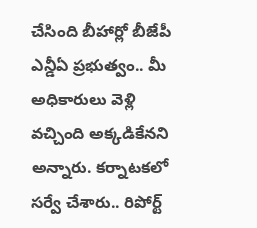చేసింది బీహార్లో బీజేపీ ఎన్డీఏ ప్రభుత్వం.. మీ అధికారులు వెళ్లి వచ్చింది అక్కడికేనని అన్నారు. కర్నాటకలో సర్వే చేశారు.. రిపోర్ట్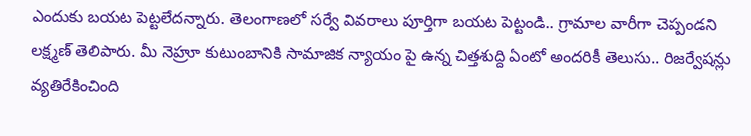ఎందుకు బయట పెట్టలేదన్నారు. తెలంగాణలో సర్వే వివరాలు పూర్తిగా బయట పెట్టండి.. గ్రామాల వారీగా చెప్పండని లక్ష్మణ్ తెలిపారు. మీ నెహ్రూ కుటుంబానికి సామాజిక న్యాయం పై ఉన్న చిత్తశుద్ది ఏంటో అందరికీ తెలుసు.. రిజర్వేషన్లు వ్యతిరేకించింది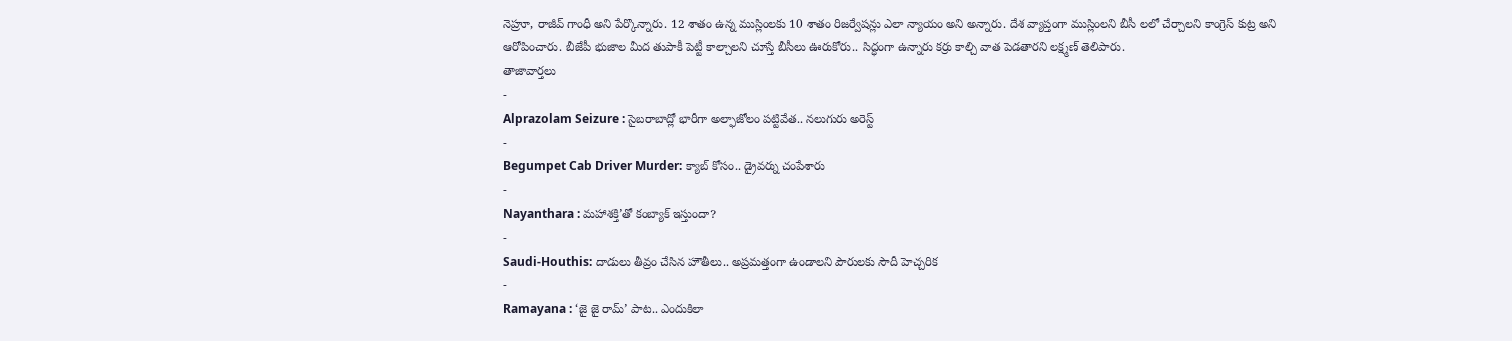నెహ్రూ, రాజీవ్ గాంధీ అని పేర్కొన్నారు. 12 శాతం ఉన్న ముస్లింలకు 10 శాతం రిజర్వేషన్లు ఎలా న్యాయం అని అన్నారు. దేశ వ్యాప్తంగా ముస్లింలని బీసీ లలో చేర్చాలని కాంగ్రెస్ కుట్ర అని ఆరోపించారు. బీజేపీ భుజాల మీద తుపాకీ పెట్టీ కాల్చాలని చూస్తే బీసీలు ఊరుకోరు.. సిద్ధంగా ఉన్నారు కర్రు కాల్చి వాత పెడతారని లక్ష్మణ్ తెలిపారు.
తాజావార్తలు
-
Alprazolam Seizure : సైబరాబాద్లో భారీగా అల్ఫాజోలం పట్టివేత.. నలుగురు అరెస్ట్
-
Begumpet Cab Driver Murder: క్యాబ్ కోసం.. డ్రైవర్ను చంపేశారు
-
Nayanthara : మహాశక్తి’తో కంబ్యాక్ ఇస్తుందా?
-
Saudi-Houthis: దాడులు తీవ్రం చేసిన హౌతీలు.. అప్రమత్తంగా ఉండాలని పౌరులకు సౌదీ హెచ్చరిక
-
Ramayana : ‘జై జై రామ్’ పాట.. ఎందుకిలా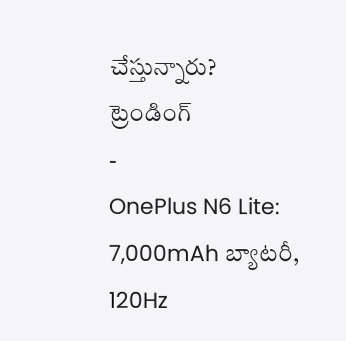చేస్తున్నారు?
ట్రెండింగ్
-
OnePlus N6 Lite: 7,000mAh బ్యాటరీ, 120Hz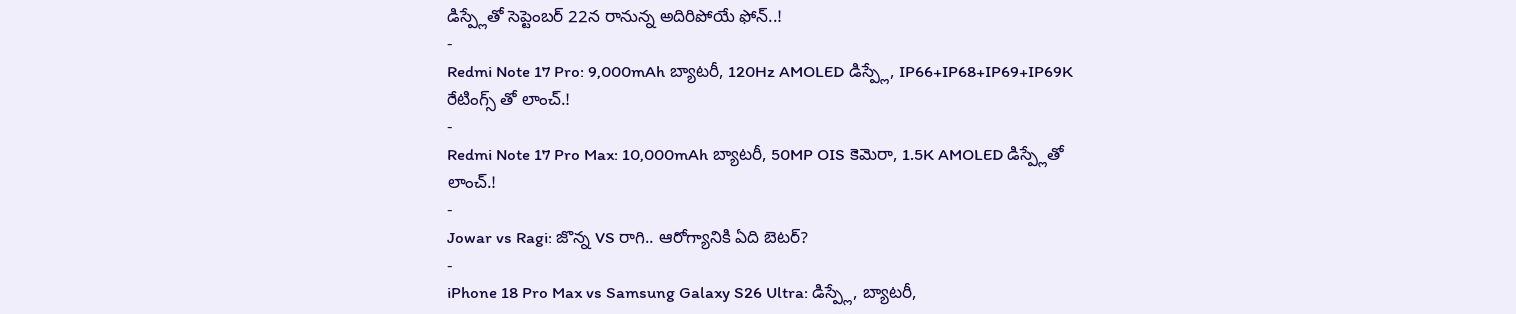డిస్ప్లేతో సెప్టెంబర్ 22న రానున్న అదిరిపోయే ఫోన్..!
-
Redmi Note 17 Pro: 9,000mAh బ్యాటరీ, 120Hz AMOLED డిస్ప్లే, IP66+IP68+IP69+IP69K రేటింగ్స్ తో లాంచ్.!
-
Redmi Note 17 Pro Max: 10,000mAh బ్యాటరీ, 50MP OIS కెమెరా, 1.5K AMOLED డిస్ప్లేతో లాంచ్.!
-
Jowar vs Ragi: జొన్న VS రాగి.. ఆరోగ్యానికి ఏది బెటర్?
-
iPhone 18 Pro Max vs Samsung Galaxy S26 Ultra: డిస్ప్లే, బ్యాటరీ,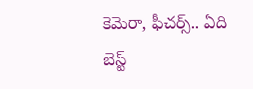కెమెరా, ఫీచర్స్.. ఏది బెస్ట్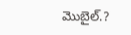మొబైల్.?